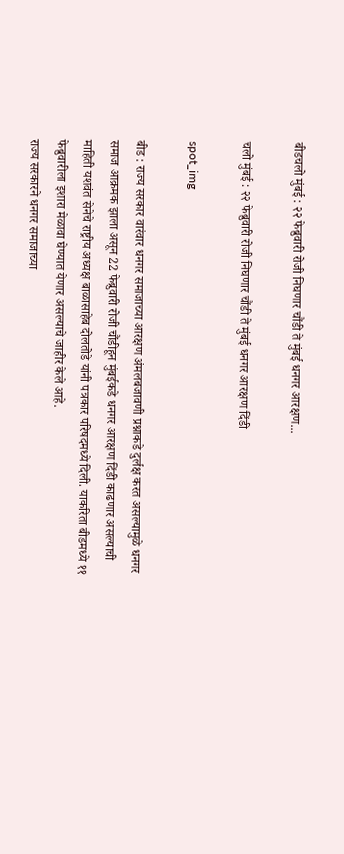बीडचलो मुंबई : २२ फेब्रुवारी रोजी निघणार चौंडी ते मुंबई धनगर आरक्षण...

चलो मुंबई : २२ फेब्रुवारी रोजी निघणार चौंडी ते मुंबई धनगर आरक्षण दिंडी

spot_img

बीड : राज्य सरकार वारंवार धनगर समाजाच्या आरक्षण अंमलबजावणी प्रश्नाकडे दुर्लक्ष करत असल्यामुळे धनगर समाज आक्रमक झाला असून 22 फेब्रुवारी रोजी चौंडीहून मुंबईकडे धनगर आरक्षण दिंडी काढणार असल्याची माहिती यशवंत सेनेचे राष्ट्रीय अध्यक्ष बाळासाहेब दोलतोडे यांनी पत्रकार परिषदमध्ये दिली. याकरिता बीडमध्ये ११ फेब्रुवारीला इशारा मेळावा घेण्यात येणार असल्याचे जाहीर केले आहे.
राज्य सरकारने धनगर समाजाच्या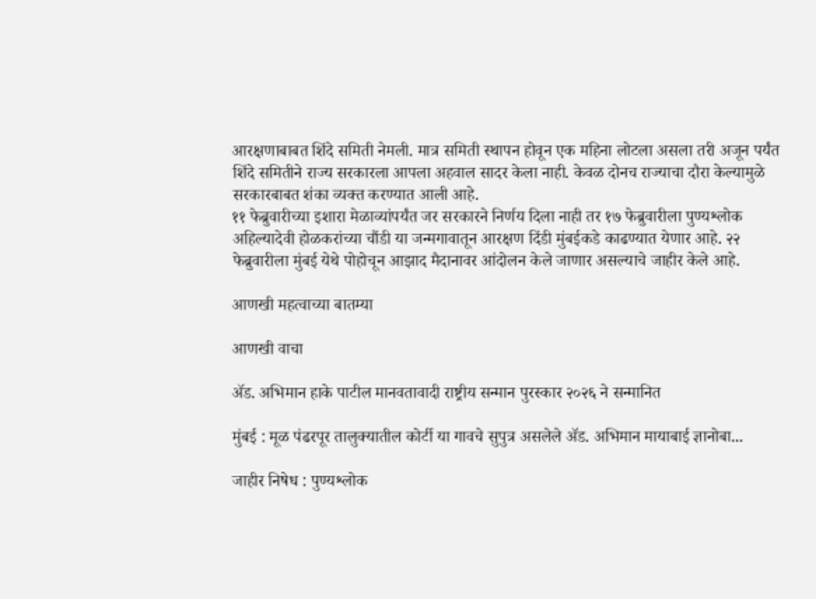आरक्षणाबाबत शिंदे समिती नेमली. मात्र समिती स्थापन होवून एक महिना लोटला असला तरी अजून पर्यंत शिंदे समितीने राज्य सरकारला आपला अहवाल सादर केला नाही. केवळ दोनच राज्याचा दौरा केल्यामुळे सरकारबाबत शंका व्यक्त करण्यात आली आहे.
११ फेब्रुवारीच्या इशारा मेळाव्यांपर्यंत जर सरकारने निर्णय दिला नाही तर १७ फेब्रुवारीला पुण्यश्लोक अहिल्यादेवी होळकरांच्या चौंडी या जन्मगावातून आरक्षण दिंडी मुंबईकडे काढण्यात येणार आहे. २२ फेब्रुवारीला मुंबई येथे पोहोचून आझाद मैदानावर आंदोलन केले जाणार असल्याचे जाहीर केले आहे.

आणखी महत्वाच्या बातम्या

आणखी वाचा

ॲड. अभिमान हाके पाटील मानवतावादी राष्ट्रीय सन्मान पुरस्कार २०२६ ने सन्मानित

मुंबई : मूळ पंढरपूर तालुक्यातील कोर्टी या गावचे सुपुत्र असलेले ॲड. अभिमान मायाबाई ज्ञानोबा...

जाहीर निषेध : पुण्यश्लोक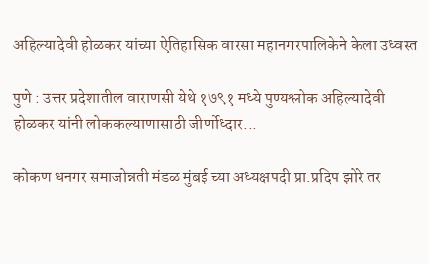अहिल्यादेवी होळकर यांच्या ऐतिहासिक वारसा महानगरपालिकेने केला उध्वस्त

पुणे : उत्तर प्रदेशातील वाराणसी येथे १७९१ मध्ये पुण्यश्लोक अहिल्यादेवी होळकर यांनी लोककल्याणासाठी जीर्णोध्दार...

कोकण धनगर समाजोन्नती मंडळ मुंबई च्या अध्यक्षपदी प्रा.प्रदिप झोरे तर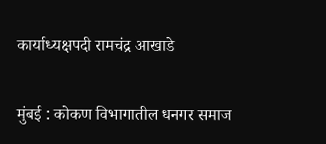कार्याध्यक्षपदी रामचंद्र आखाडे

मुंबई : कोकण विभागातील धनगर समाज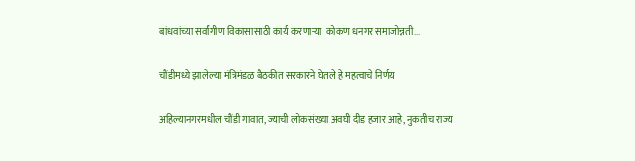बांधवांच्या सर्वांगीण विकासासाठी कार्य करणार्‍या  कोकण धनगर समाजोन्नती...

चौंडीमध्ये झालेल्या मंत्रिमंडळ बैठकीत सरकारने घेतले हे महत्वाचे निर्णय

अहिल्यानगरमधील चौंडी गावात, ज्याची लोकसंख्या अवघी दीड हजार आहे, नुकतीच राज्य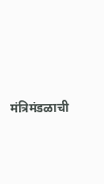मंत्रिमंडळाची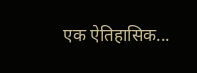एक ऐतिहासिक...